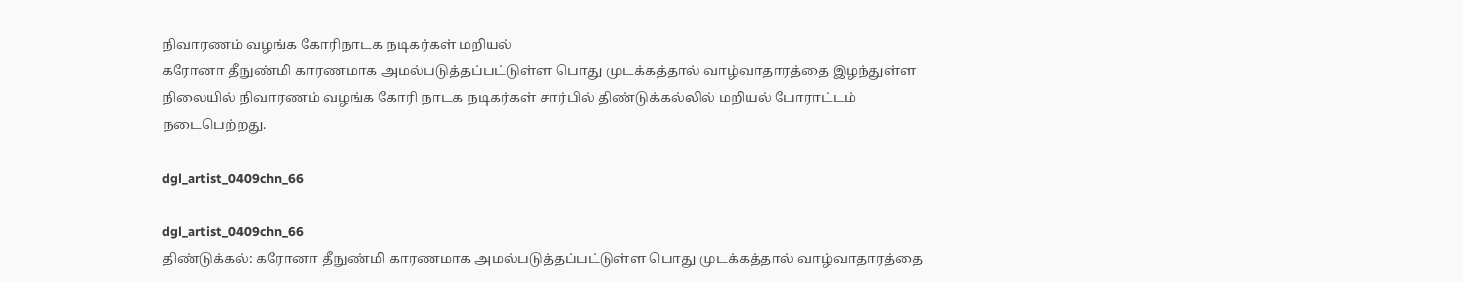நிவாரணம் வழங்க கோரிநாடக நடிகர்கள் மறியல்
கரோனா தீநுண்மி காரணமாக அமல்படுத்தப்பட்டுள்ள பொது முடக்கத்தால் வாழ்வாதாரத்தை இழந்துள்ள நிலையில் நிவாரணம் வழங்க கோரி நாடக நடிகர்கள் சார்பில் திண்டுக்கல்லில் மறியல் போராட்டம் நடைபெற்றது.

dgl_artist_0409chn_66

dgl_artist_0409chn_66
திண்டுக்கல்: கரோனா தீநுண்மி காரணமாக அமல்படுத்தப்பட்டுள்ள பொது முடக்கத்தால் வாழ்வாதாரத்தை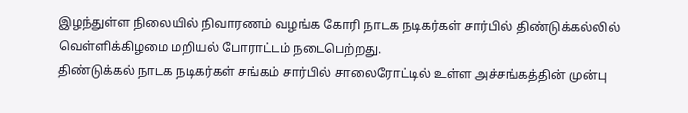இழந்துள்ள நிலையில் நிவாரணம் வழங்க கோரி நாடக நடிகர்கள் சார்பில் திண்டுக்கல்லில் வெள்ளிக்கிழமை மறியல் போராட்டம் நடைபெற்றது.
திண்டுக்கல் நாடக நடிகர்கள் சங்கம் சார்பில் சாலைரோட்டில் உள்ள அச்சங்கத்தின் முன்பு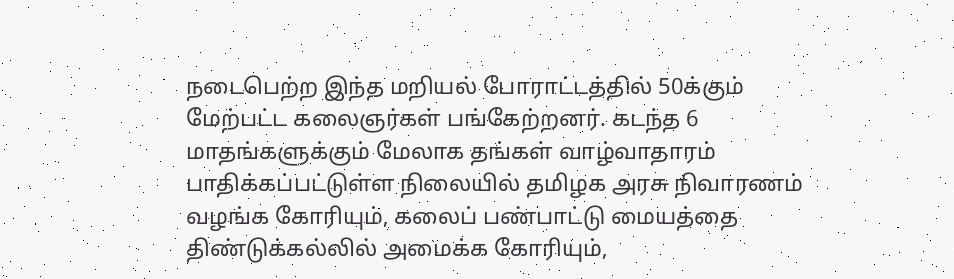நடைபெற்ற இந்த மறியல் போராட்டத்தில் 50க்கும் மேற்பட்ட கலைஞர்கள் பங்கேற்றனர். கடந்த 6 மாதங்களுக்கும் மேலாக தங்கள் வாழ்வாதாரம் பாதிக்கப்பட்டுள்ள நிலையில் தமிழக அரசு நிவாரணம் வழங்க கோரியும், கலைப் பண்பாட்டு மையத்தை திண்டுக்கல்லில் அமைக்க கோரியும்,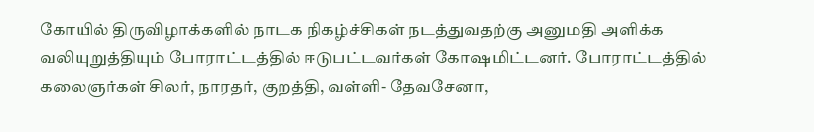கோயில் திருவிழாக்களில் நாடக நிகழ்ச்சிகள் நடத்துவதற்கு அனுமதி அளிக்க வலியுறுத்தியும் போராட்டத்தில் ஈடுபட்டவர்கள் கோஷமிட்டனர். போராட்டத்தில் கலைஞர்கள் சிலர், நாரதர், குறத்தி, வள்ளி- தேவசேனா,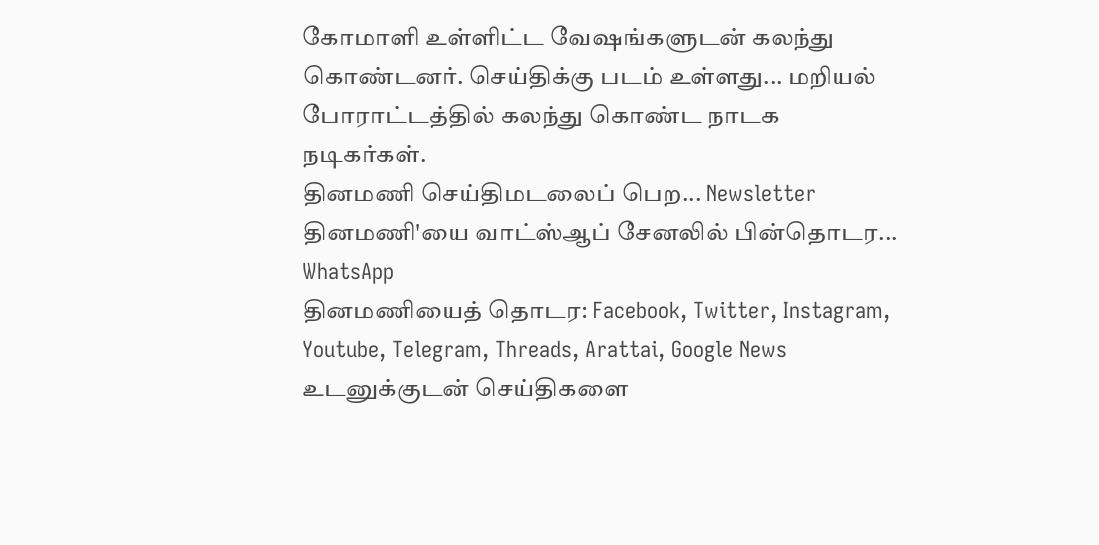கோமாளி உள்ளிட்ட வேஷங்களுடன் கலந்து கொண்டனர். செய்திக்கு படம் உள்ளது... மறியல் போராட்டத்தில் கலந்து கொண்ட நாடக நடிகர்கள்.
தினமணி செய்திமடலைப் பெற... Newsletter
தினமணி'யை வாட்ஸ்ஆப் சேனலில் பின்தொடர... WhatsApp
தினமணியைத் தொடர: Facebook, Twitter, Instagram, Youtube, Telegram, Threads, Arattai, Google News
உடனுக்குடன் செய்திகளை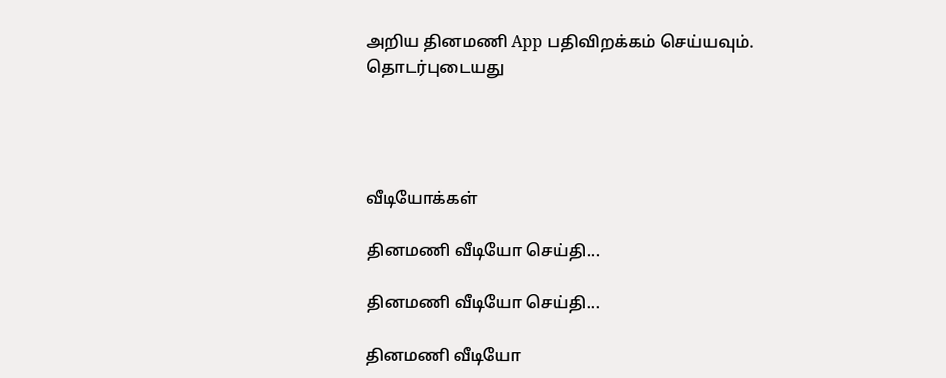அறிய தினமணி App பதிவிறக்கம் செய்யவும்.
தொடர்புடையது




வீடியோக்கள்

தினமணி வீடியோ செய்தி...

தினமணி வீடியோ செய்தி...

தினமணி வீடியோ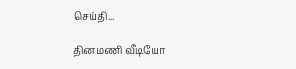செய்தி...

தினமணி வீடியோ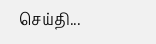செய்தி...